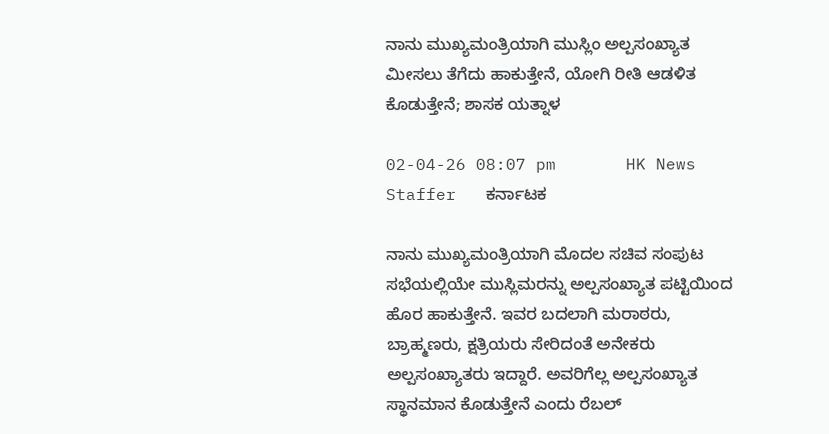ನಾನು ಮುಖ್ಯಮಂತ್ರಿಯಾಗಿ ಮುಸ್ಲಿಂ ಅಲ್ಪಸಂಖ್ಯಾತ ಮೀಸಲು ತೆಗೆದು ಹಾಕುತ್ತೇನೆ‌, ಯೋಗಿ ರೀತಿ ಆಡಳಿತ ಕೊಡುತ್ತೇನೆ; ಶಾಸಕ ಯತ್ನಾಳ

02-04-26 08:07 pm       HK News Staffer   ಕರ್ನಾಟಕ

ನಾನು ಮುಖ್ಯಮಂತ್ರಿಯಾಗಿ ಮೊದಲ ಸಚಿವ ಸಂಪುಟ ಸಭೆಯಲ್ಲಿಯೇ ಮುಸ್ಲಿಮರನ್ನು ಅಲ್ಪಸಂಖ್ಯಾತ ಪಟ್ಟಿಯಿಂದ ಹೊರ ಹಾಕುತ್ತೇನೆ. ಇವರ ಬದಲಾಗಿ ಮರಾಠರು, ಬ್ರಾಹ್ಮಣರು, ಕ್ಷತ್ರಿಯರು ಸೇರಿದಂತೆ ಅನೇಕರು ಅಲ್ಪಸಂಖ್ಯಾತರು ಇದ್ದಾರೆ. ಅವರಿಗೆಲ್ಲ ಅಲ್ಪಸಂಖ್ಯಾತ ಸ್ಥಾನಮಾನ ಕೊಡುತ್ತೇನೆ ಎಂದು ರೆಬಲ್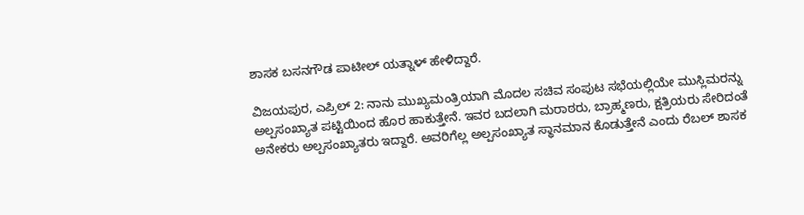ಶಾಸಕ ಬಸನಗೌಡ ಪಾಟೀಲ್ ಯತ್ನಾಳ್ ಹೇಳಿದ್ದಾರೆ.

ವಿಜಯಪುರ, ಎಪ್ರಿಲ್ 2: ನಾನು ಮುಖ್ಯಮಂತ್ರಿಯಾಗಿ ಮೊದಲ ಸಚಿವ ಸಂಪುಟ ಸಭೆಯಲ್ಲಿಯೇ ಮುಸ್ಲಿಮರನ್ನು ಅಲ್ಪಸಂಖ್ಯಾತ ಪಟ್ಟಿಯಿಂದ ಹೊರ ಹಾಕುತ್ತೇನೆ. ಇವರ ಬದಲಾಗಿ ಮರಾಠರು, ಬ್ರಾಹ್ಮಣರು, ಕ್ಷತ್ರಿಯರು ಸೇರಿದಂತೆ ಅನೇಕರು ಅಲ್ಪಸಂಖ್ಯಾತರು ಇದ್ದಾರೆ. ಅವರಿಗೆಲ್ಲ ಅಲ್ಪಸಂಖ್ಯಾತ ಸ್ಥಾನಮಾನ ಕೊಡುತ್ತೇನೆ ಎಂದು ರೆಬಲ್ ಶಾಸಕ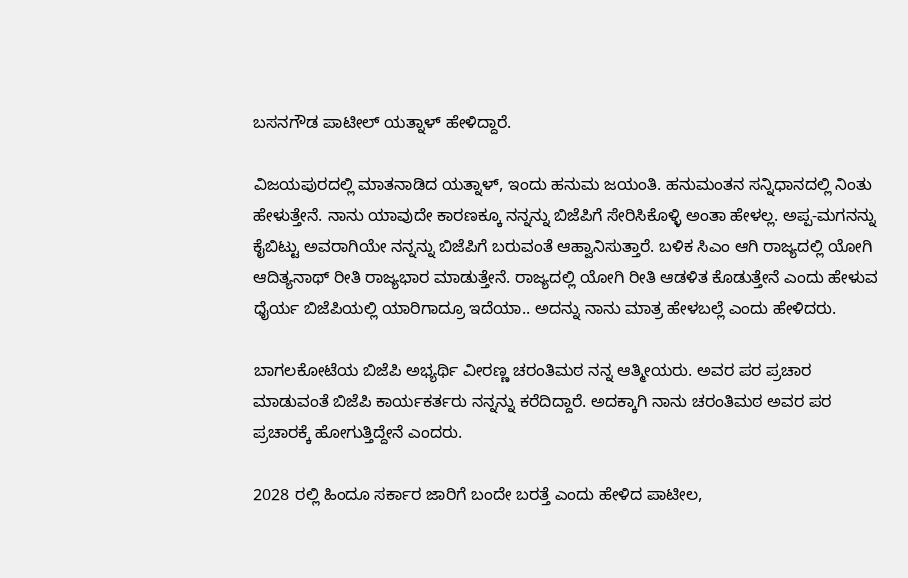ಬಸನಗೌಡ ಪಾಟೀಲ್ ಯತ್ನಾಳ್ ಹೇಳಿದ್ದಾರೆ.

ವಿಜಯಪುರದಲ್ಲಿ ಮಾತನಾಡಿದ ಯತ್ನಾಳ್, ಇಂದು ಹನುಮ ಜಯಂತಿ. ಹನುಮಂತನ ಸನ್ನಿಧಾನದಲ್ಲಿ ನಿಂತು ಹೇಳುತ್ತೇನೆ. ನಾನು ಯಾವುದೇ ಕಾರಣಕ್ಕೂ ನನ್ನನ್ನು ಬಿಜೆಪಿಗೆ ಸೇರಿಸಿಕೊಳ್ಳಿ ಅಂತಾ ಹೇಳಲ್ಲ. ಅಪ್ಪ-ಮಗನನ್ನು ಕೈಬಿಟ್ಟು ಅವರಾಗಿಯೇ ನನ್ನನ್ನು ಬಿಜೆಪಿಗೆ ಬರುವಂತೆ ಆಹ್ವಾನಿಸುತ್ತಾರೆ. ಬಳಿಕ ಸಿಎಂ ಆಗಿ ರಾಜ್ಯದಲ್ಲಿ ಯೋಗಿ ಆದಿತ್ಯನಾಥ್ ರೀತಿ ರಾಜ್ಯಭಾರ ಮಾಡುತ್ತೇನೆ. ರಾಜ್ಯದಲ್ಲಿ ಯೋಗಿ ರೀತಿ ಆಡಳಿತ ಕೊಡುತ್ತೇನೆ ಎಂದು ಹೇಳುವ ಧೈರ್ಯ ಬಿಜೆಪಿಯಲ್ಲಿ ಯಾರಿಗಾದ್ರೂ ಇದೆಯಾ.. ಅದನ್ನು ನಾನು ಮಾತ್ರ ಹೇಳಬಲ್ಲೆ ಎಂದು ಹೇಳಿದರು.

ಬಾಗಲಕೋಟೆಯ ಬಿಜೆಪಿ ಅಭ್ಯರ್ಥಿ ವೀರಣ್ಣ ಚರಂತಿಮಠ ನನ್ನ ಆತ್ಮೀಯರು. ಅವರ ಪರ ಪ್ರಚಾರ ಮಾಡುವಂತೆ ಬಿಜೆಪಿ ಕಾರ್ಯಕರ್ತರು ನನ್ನನ್ನು ಕರೆದಿದ್ದಾರೆ. ಅದಕ್ಕಾಗಿ ನಾನು ಚರಂತಿಮಠ ಅವರ ಪರ ಪ್ರಚಾರಕ್ಕೆ ಹೋಗುತ್ತಿದ್ದೇನೆ ಎಂದರು.

2028 ರಲ್ಲಿ ಹಿಂದೂ ಸರ್ಕಾರ ಜಾರಿಗೆ ಬಂದೇ ಬರತ್ತೆ ಎಂದು ಹೇಳಿದ ಪಾಟೀಲ,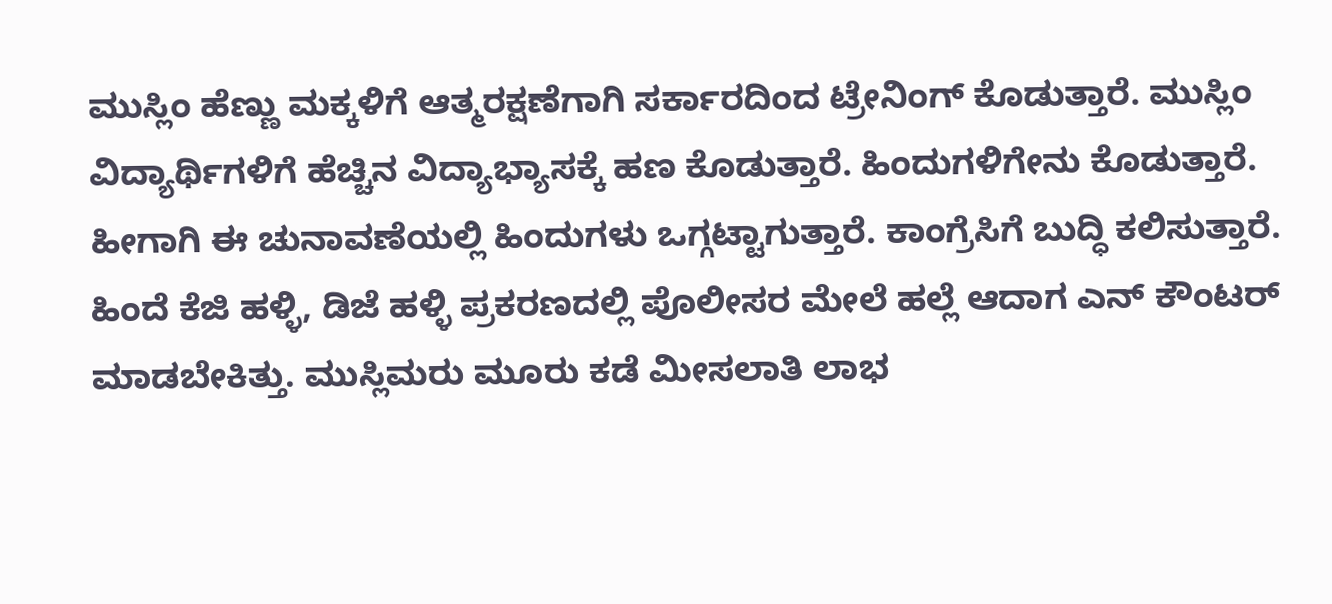ಮುಸ್ಲಿಂ ಹೆಣ್ಣು ಮಕ್ಕಳಿಗೆ ಆತ್ಮರಕ್ಷಣೆಗಾಗಿ ಸರ್ಕಾರದಿಂದ ಟ್ರೇನಿಂಗ್ ಕೊಡುತ್ತಾರೆ. ಮುಸ್ಲಿಂ ವಿದ್ಯಾರ್ಥಿಗಳಿಗೆ ಹೆಚ್ಚಿನ ವಿದ್ಯಾಭ್ಯಾಸಕ್ಕೆ ಹಣ ಕೊಡುತ್ತಾರೆ. ಹಿಂದುಗಳಿಗೇನು ಕೊಡುತ್ತಾರೆ. ಹೀಗಾಗಿ ಈ ಚುನಾವಣೆಯಲ್ಲಿ ಹಿಂದುಗಳು ಒಗ್ಗಟ್ಟಾಗುತ್ತಾರೆ. ಕಾಂಗ್ರೆಸಿಗೆ ಬುದ್ಧಿ ಕಲಿಸುತ್ತಾರೆ. ಹಿಂದೆ ಕೆಜಿ ಹಳ್ಳಿ, ಡಿಜೆ ಹಳ್ಳಿ ಪ್ರಕರಣದಲ್ಲಿ ಪೊಲೀಸರ ಮೇಲೆ ಹಲ್ಲೆ ಆದಾಗ ಎನ್ ಕೌಂಟರ್ ಮಾಡಬೇಕಿತ್ತು. ಮುಸ್ಲಿಮರು ಮೂರು ಕಡೆ ಮೀಸಲಾತಿ ಲಾಭ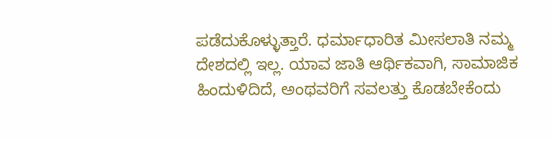ಪಡೆದುಕೊಳ್ಳುತ್ತಾರೆ. ಧರ್ಮಾಧಾರಿತ ಮೀಸಲಾತಿ ನಮ್ಮ ದೇಶದಲ್ಲಿ ಇಲ್ಲ. ಯಾವ ಜಾತಿ ಆರ್ಥಿಕವಾಗಿ, ಸಾಮಾಜಿಕ ಹಿಂದುಳಿದಿದೆ, ಅಂಥವರಿಗೆ ಸವಲತ್ತು ಕೊಡಬೇಕೆಂದು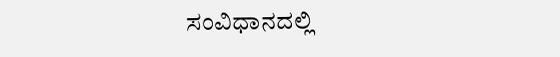ಸಂವಿಧಾನದಲ್ಲಿ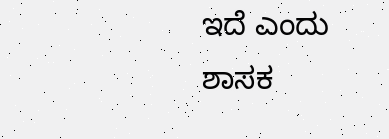ಇದೆ ಎಂದು ಶಾಸಕ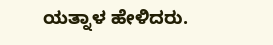ಯತ್ನಾಳ ಹೇಳಿದರು.